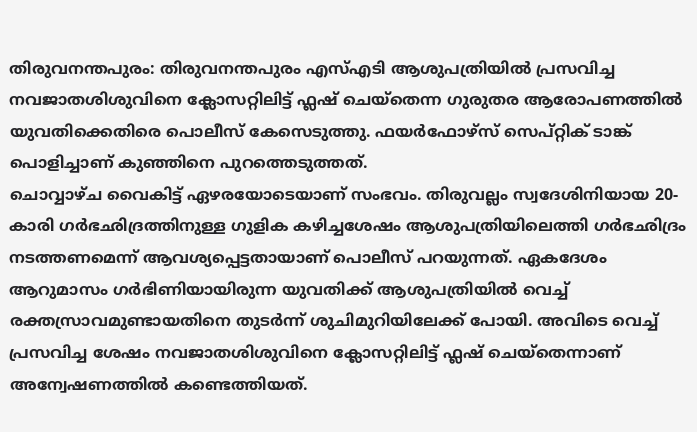തിരുവനന്തപുരം: തിരുവനന്തപുരം എസ്എടി ആശുപത്രിയിൽ പ്രസവിച്ച നവജാതശിശുവിനെ ക്ലോസറ്റിലിട്ട് ഫ്ലഷ് ചെയ്തെന്ന ഗുരുതര ആരോപണത്തിൽ യുവതിക്കെതിരെ പൊലീസ് കേസെടുത്തു. ഫയർഫോഴ്സ് സെപ്റ്റിക് ടാങ്ക് പൊളിച്ചാണ് കുഞ്ഞിനെ പുറത്തെടുത്തത്.
ചൊവ്വാഴ്ച വൈകിട്ട് ഏഴരയോടെയാണ് സംഭവം. തിരുവല്ലം സ്വദേശിനിയായ 20-കാരി ഗർഭഛിദ്രത്തിനുള്ള ഗുളിക കഴിച്ചശേഷം ആശുപത്രിയിലെത്തി ഗർഭഛിദ്രം നടത്തണമെന്ന് ആവശ്യപ്പെട്ടതായാണ് പൊലീസ് പറയുന്നത്. ഏകദേശം ആറുമാസം ഗർഭിണിയായിരുന്ന യുവതിക്ക് ആശുപത്രിയിൽ വെച്ച് രക്തസ്രാവമുണ്ടായതിനെ തുടർന്ന് ശുചിമുറിയിലേക്ക് പോയി. അവിടെ വെച്ച് പ്രസവിച്ച ശേഷം നവജാതശിശുവിനെ ക്ലോസറ്റിലിട്ട് ഫ്ലഷ് ചെയ്തെന്നാണ് അന്വേഷണത്തിൽ കണ്ടെത്തിയത്.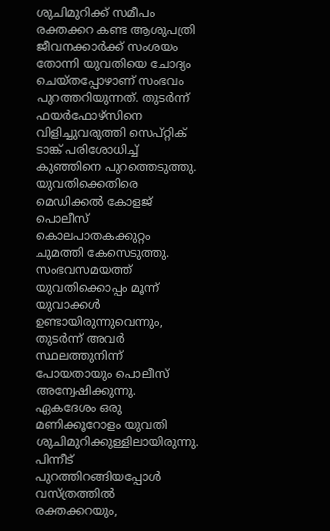ശുചിമുറിക്ക് സമീപം രക്തക്കറ കണ്ട ആശുപത്രി ജീവനക്കാർക്ക് സംശയം തോന്നി യുവതിയെ ചോദ്യം ചെയ്തപ്പോഴാണ് സംഭവം പുറത്തറിയുന്നത്. തുടർന്ന് ഫയർഫോഴ്സിനെ വിളിച്ചുവരുത്തി സെപ്റ്റിക് ടാങ്ക് പരിശോധിച്ച് കുഞ്ഞിനെ പുറത്തെടുത്തു.
യുവതിക്കെതിരെ മെഡിക്കൽ കോളജ് പൊലീസ് കൊലപാതകക്കുറ്റം ചുമത്തി കേസെടുത്തു. സംഭവസമയത്ത് യുവതിക്കൊപ്പം മൂന്ന് യുവാക്കൾ ഉണ്ടായിരുന്നുവെന്നും, തുടർന്ന് അവർ സ്ഥലത്തുനിന്ന് പോയതായും പൊലീസ് അന്വേഷിക്കുന്നു.
ഏകദേശം ഒരു മണിക്കൂറോളം യുവതി ശുചിമുറിക്കുള്ളിലായിരുന്നു. പിന്നീട് പുറത്തിറങ്ങിയപ്പോൾ വസ്ത്രത്തിൽ രക്തക്കറയും,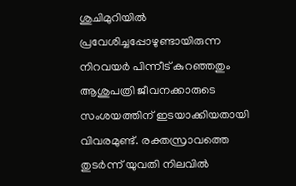ശുചിമുറിയിൽ പ്രവേശിച്ചപ്പോഴുണ്ടായിരുന്ന നിറവയർ പിന്നീട് കുറഞ്ഞതും ആശുപത്രി ജീവനക്കാരുടെ സംശയത്തിന് ഇടയാക്കിയതായി വിവരമുണ്ട്. രക്തസ്രാവത്തെ തുടർന്ന് യുവതി നിലവിൽ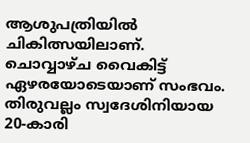ആശുപത്രിയിൽ ചികിത്സയിലാണ്.
ചൊവ്വാഴ്ച വൈകിട്ട് ഏഴരയോടെയാണ് സംഭവം. തിരുവല്ലം സ്വദേശിനിയായ 20-കാരി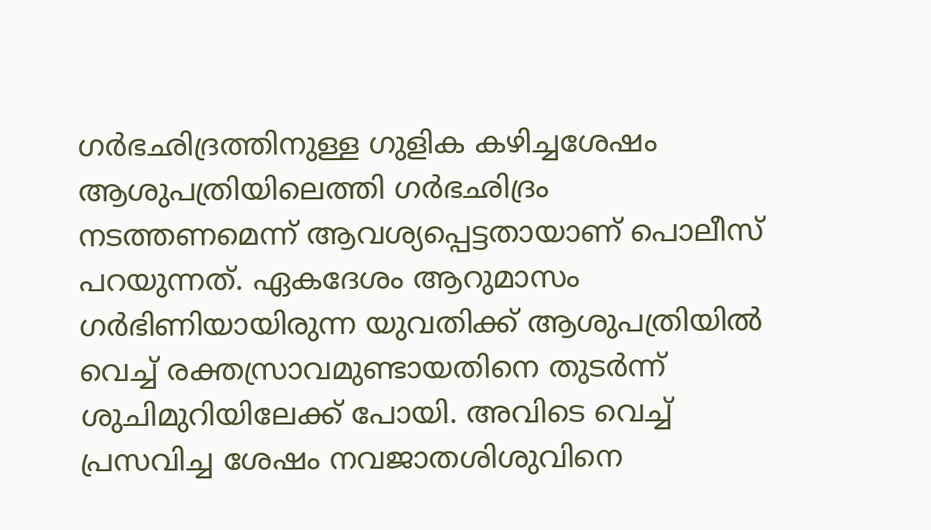ഗർഭഛിദ്രത്തിനുള്ള ഗുളിക കഴിച്ചശേഷം ആശുപത്രിയിലെത്തി ഗർഭഛിദ്രം നടത്തണമെന്ന് ആവശ്യപ്പെട്ടതായാണ് പൊലീസ് പറയുന്നത്. ഏകദേശം ആറുമാസം ഗർഭിണിയായിരുന്ന യുവതിക്ക് ആശുപത്രിയിൽ വെച്ച് രക്തസ്രാവമുണ്ടായതിനെ തുടർന്ന് ശുചിമുറിയിലേക്ക് പോയി. അവിടെ വെച്ച് പ്രസവിച്ച ശേഷം നവജാതശിശുവിനെ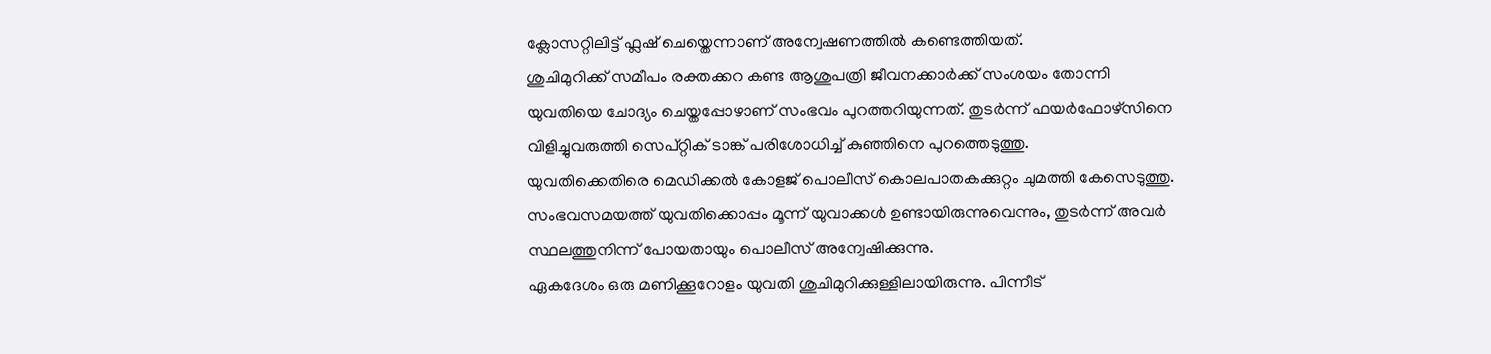ക്ലോസറ്റിലിട്ട് ഫ്ലഷ് ചെയ്തെന്നാണ് അന്വേഷണത്തിൽ കണ്ടെത്തിയത്.
ശുചിമുറിക്ക് സമീപം രക്തക്കറ കണ്ട ആശുപത്രി ജീവനക്കാർക്ക് സംശയം തോന്നി യുവതിയെ ചോദ്യം ചെയ്തപ്പോഴാണ് സംഭവം പുറത്തറിയുന്നത്. തുടർന്ന് ഫയർഫോഴ്സിനെ വിളിച്ചുവരുത്തി സെപ്റ്റിക് ടാങ്ക് പരിശോധിച്ച് കുഞ്ഞിനെ പുറത്തെടുത്തു.
യുവതിക്കെതിരെ മെഡിക്കൽ കോളജ് പൊലീസ് കൊലപാതകക്കുറ്റം ചുമത്തി കേസെടുത്തു. സംഭവസമയത്ത് യുവതിക്കൊപ്പം മൂന്ന് യുവാക്കൾ ഉണ്ടായിരുന്നുവെന്നും, തുടർന്ന് അവർ സ്ഥലത്തുനിന്ന് പോയതായും പൊലീസ് അന്വേഷിക്കുന്നു.
ഏകദേശം ഒരു മണിക്കൂറോളം യുവതി ശുചിമുറിക്കുള്ളിലായിരുന്നു. പിന്നീട്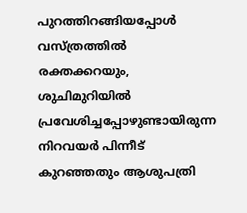പുറത്തിറങ്ങിയപ്പോൾ വസ്ത്രത്തിൽ രക്തക്കറയും, ശുചിമുറിയിൽ പ്രവേശിച്ചപ്പോഴുണ്ടായിരുന്ന നിറവയർ പിന്നീട് കുറഞ്ഞതും ആശുപത്രി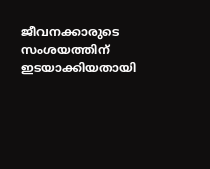ജീവനക്കാരുടെ സംശയത്തിന് ഇടയാക്കിയതായി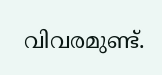വിവരമുണ്ട്.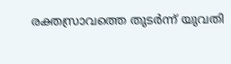രക്തസ്രാവത്തെ തുടർന്ന് യുവതി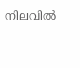നിലവിൽ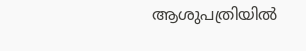ആശുപത്രിയിൽ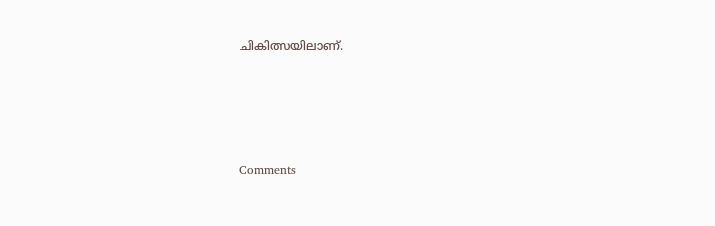ചികിത്സയിലാണ്.







Comments